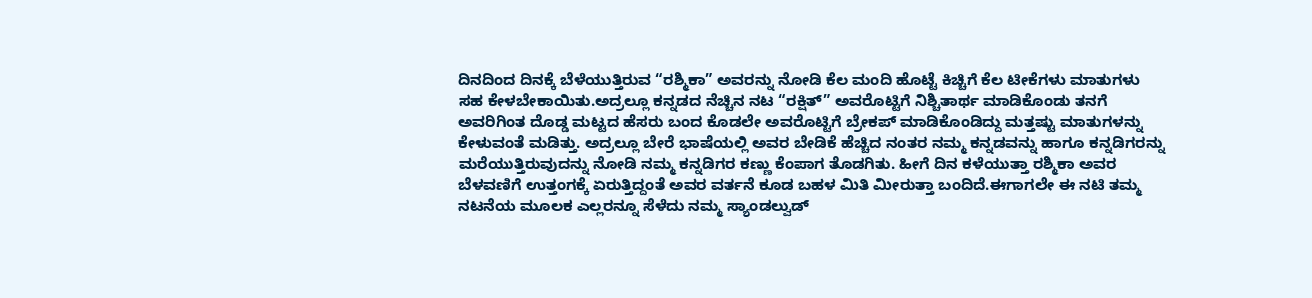ದಿನದಿಂದ ದಿನಕ್ಕೆ ಬೆಳೆಯುತ್ತಿರುವ “ರಶ್ಮಿಕಾ” ಅವರನ್ನು ನೋಡಿ ಕೆಲ ಮಂದಿ ಹೊಟ್ಟೆ ಕಿಚ್ಚಿಗೆ ಕೆಲ ಟೀಕೆಗಳು ಮಾತುಗಳು ಸಹ ಕೇಳಬೇಕಾಯಿತು.ಅದ್ರಲ್ಲೂ ಕನ್ನಡದ ನೆಚ್ಚಿನ ನಟ “ರಕ್ಷಿತ್” ಅವರೊಟ್ಟಿಗೆ ನಿಶ್ಚಿತಾರ್ಥ ಮಾಡಿಕೊಂಡು ತನಗೆ ಅವರಿಗಿಂತ ದೊಡ್ಡ ಮಟ್ಟದ ಹೆಸರು ಬಂದ ಕೊಡಲೇ ಅವರೊಟ್ಟಿಗೆ ಬ್ರೇಕಪ್ ಮಾಡಿಕೊಂಡಿದ್ದು ಮತ್ತಷ್ಟು ಮಾತುಗಳನ್ನು ಕೇಳುವಂತೆ ಮಡಿತ್ತು. ಅದ್ರಲ್ಲೂ ಬೇರೆ ಭಾಷೆಯಲ್ಲಿ ಅವರ ಬೇಡಿಕೆ ಹೆಚ್ಚಿದ ನಂತರ ನಮ್ಮ ಕನ್ನಡವನ್ನು ಹಾಗೂ ಕನ್ನಡಿಗರನ್ನು ಮರೆಯುತ್ತಿರುವುದನ್ನು ನೋಡಿ ನಮ್ಮ ಕನ್ನಡಿಗರ ಕಣ್ಣು ಕೆಂಪಾಗ ತೊಡಗಿತು. ಹೀಗೆ ದಿನ ಕಳೆಯುತ್ತಾ ರಶ್ಮಿಕಾ ಅವರ ಬೆಳವಣಿಗೆ ಉತ್ತಂಗಕ್ಕೆ ಏರುತ್ತಿದ್ದಂತೆ ಅವರ ವರ್ತನೆ ಕೂಡ ಬಹಳ ಮಿತಿ ಮೀರುತ್ತಾ ಬಂದಿದೆ.ಈಗಾಗಲೇ ಈ ನಟಿ ತಮ್ಮ ನಟನೆಯ ಮೂಲಕ ಎಲ್ಲರನ್ನೂ ಸೆಳೆದು ನಮ್ಮ ಸ್ಯಾಂಡಲ್ವುಡ್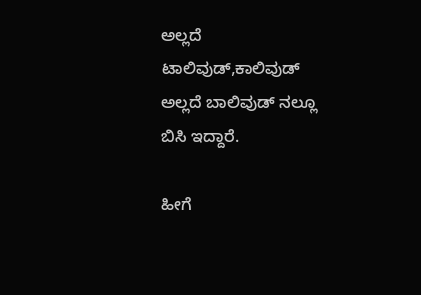ಅಲ್ಲದೆ ಟಾಲಿವುಡ್,ಕಾಲಿವುಡ್ ಅಲ್ಲದೆ ಬಾಲಿವುಡ್ ನಲ್ಲೂ ಬಿಸಿ ಇದ್ದಾರೆ.

ಹೀಗೆ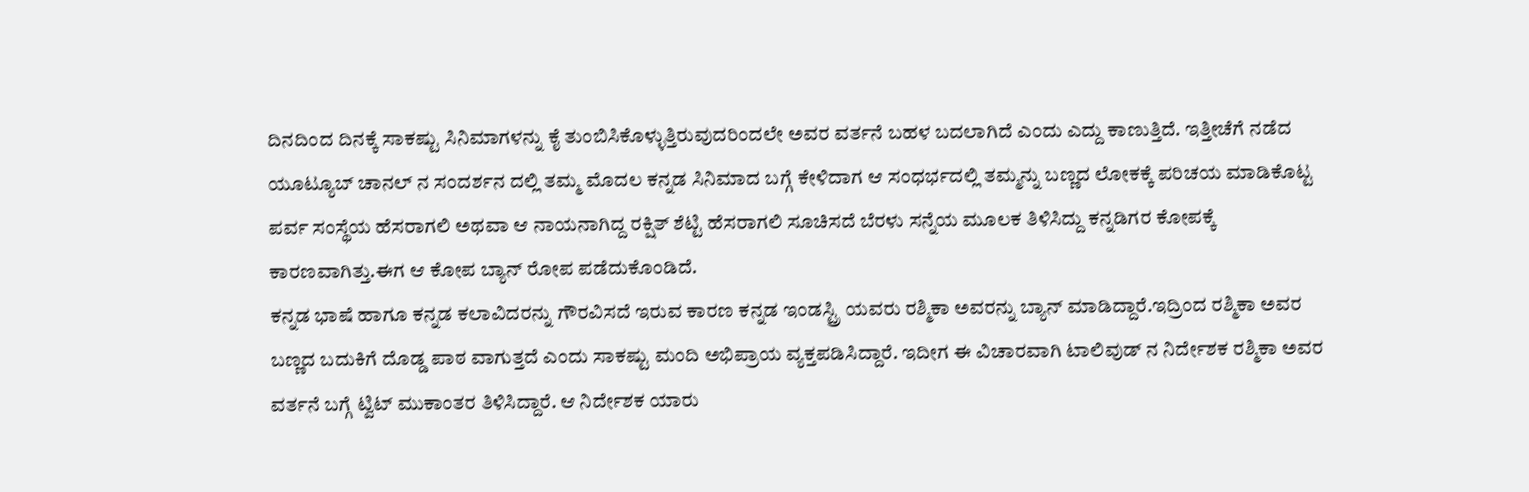ದಿನದಿಂದ ದಿನಕ್ಕೆ ಸಾಕಷ್ಟು ಸಿನಿಮಾಗಳನ್ನು ಕೈ ತುಂಬಿಸಿಕೊಳ್ಳುತ್ತಿರುವುದರಿಂದಲೇ ಅವರ ವರ್ತನೆ ಬಹಳ ಬದಲಾಗಿದೆ ಎಂದು ಎದ್ದು ಕಾಣುತ್ತಿದೆ. ಇತ್ತೀಚೆಗೆ ನಡೆದ ಯೂಟ್ಯೂಬ್ ಚಾನಲ್ ನ ಸಂದರ್ಶನ ದಲ್ಲಿ ತಮ್ಮ ಮೊದಲ ಕನ್ನಡ ಸಿನಿಮಾದ ಬಗ್ಗೆ ಕೇಳಿದಾಗ ಆ ಸಂಧರ್ಭದಲ್ಲಿ ತಮ್ಮನ್ನು ಬಣ್ಣದ ಲೋಕಕ್ಕೆ ಪರಿಚಯ ಮಾಡಿಕೊಟ್ಟ ಪರ್ವ ಸಂಸ್ಥೆಯ ಹೆಸರಾಗಲಿ ಅಥವಾ ಆ ನಾಯನಾಗಿದ್ದ ರಕ್ಷಿತ್ ಶೆಟ್ಟಿ ಹೆಸರಾಗಲಿ ಸೂಚಿಸದೆ ಬೆರಳು ಸನ್ನೆಯ ಮೂಲಕ ತಿಳಿಸಿದ್ದು ಕನ್ನಡಿಗರ ಕೋಪಕ್ಕೆ ಕಾರಣವಾಗಿತ್ತು.ಈಗ ಆ ಕೋಪ ಬ್ಯಾನ್ ರೋಪ ಪಡೆದುಕೊಂಡಿದೆ.
ಕನ್ನಡ ಭಾಷೆ ಹಾಗೂ ಕನ್ನಡ ಕಲಾವಿದರನ್ನು ಗೌರವಿಸದೆ ಇರುವ ಕಾರಣ ಕನ್ನಡ ಇಂಡಸ್ಟ್ರಿ ಯವರು ರಶ್ಮಿಕಾ ಅವರನ್ನು ಬ್ಯಾನ್ ಮಾಡಿದ್ದಾರೆ.ಇದ್ರಿಂದ ರಶ್ಮಿಕಾ ಅವರ ಬಣ್ಣದ ಬದುಕಿಗೆ ದೊಡ್ಡ ಪಾಠ ವಾಗುತ್ತದೆ ಎಂದು ಸಾಕಷ್ಟು ಮಂದಿ ಅಭಿಪ್ರಾಯ ವ್ಯಕ್ತಪಡಿಸಿದ್ದಾರೆ. ಇದೀಗ ಈ ವಿಚಾರವಾಗಿ ಟಾಲಿವುಡ್ ನ ನಿರ್ದೇಶಕ ರಶ್ಮಿಕಾ ಅವರ ವರ್ತನೆ ಬಗ್ಗೆ ಟ್ವಿಟ್ ಮುಕಾಂತರ ತಿಳಿಸಿದ್ದಾರೆ. ಆ ನಿರ್ದೇಶಕ ಯಾರು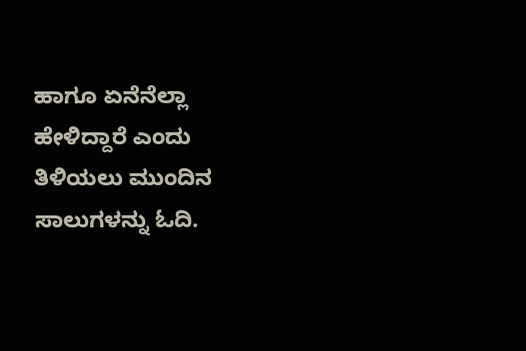ಹಾಗೂ ಏನೆನೆಲ್ಲಾ ಹೇಳಿದ್ದಾರೆ ಎಂದು ತಿಳಿಯಲು ಮುಂದಿನ ಸಾಲುಗಳನ್ನು ಓದಿ.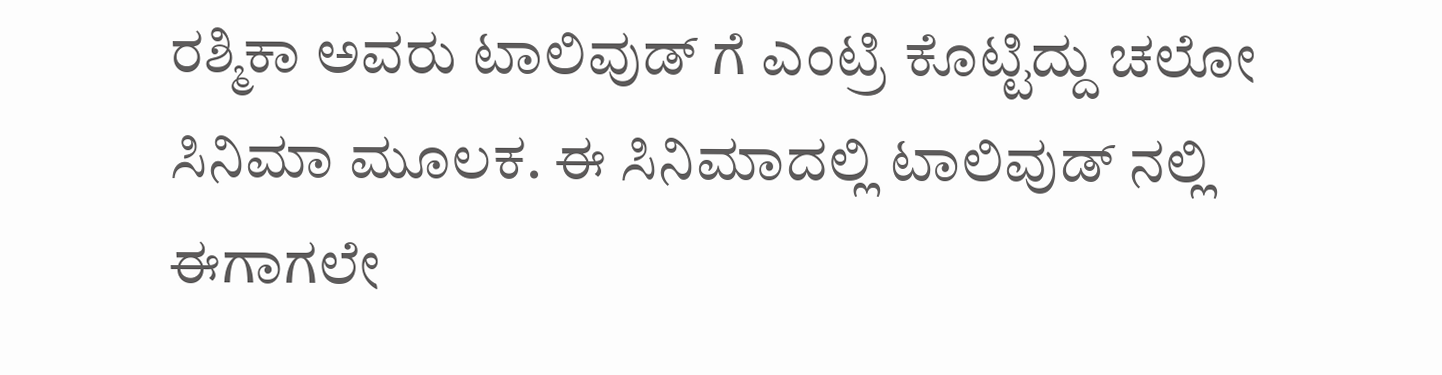ರಶ್ಮಿಕಾ ಅವರು ಟಾಲಿವುಡ್ ಗೆ ಎಂಟ್ರಿ ಕೊಟ್ಟಿದ್ದು ಚಲೋ ಸಿನಿಮಾ ಮೂಲಕ. ಈ ಸಿನಿಮಾದಲ್ಲಿ ಟಾಲಿವುಡ್ ನಲ್ಲಿ ಈಗಾಗಲೇ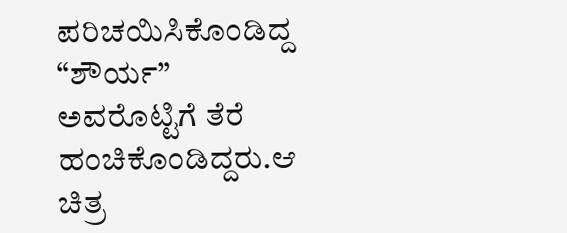ಪರಿಚಯಿಸಿಕೊಂಡಿದ್ದ “ಶೌರ್ಯ” ಅವರೊಟ್ಟಿಗೆ ತೆರೆ ಹಂಚಿಕೊಂಡಿದ್ದರು.ಆ ಚಿತ್ರ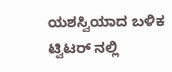ಯಶಸ್ವಿಯಾದ ಬಳಿಕ ಟ್ವಿಟರ್ ನಲ್ಲಿ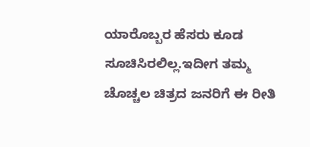ಯಾರೊಬ್ಬರ ಹೆಸರು ಕೂಡ ಸೂಚಿಸಿರಲಿಲ್ಲ.ಇದೀಗ ತಮ್ಮ ಚೊಚ್ಚಲ ಚಿತ್ರದ ಜನರಿಗೆ ಈ ರೀತಿ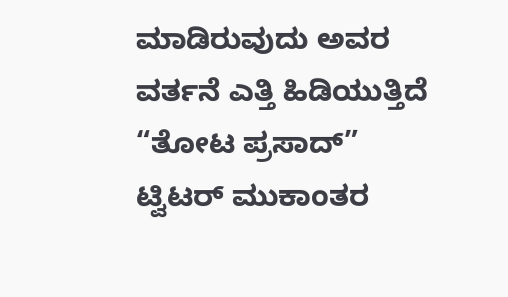ಮಾಡಿರುವುದು ಅವರ ವರ್ತನೆ ಎತ್ತಿ ಹಿಡಿಯುತ್ತಿದೆ “ತೋಟ ಪ್ರಸಾದ್” ಟ್ವಿಟರ್ ಮುಕಾಂತರ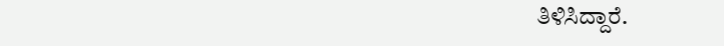ತಿಳಿಸಿದ್ದಾರೆ.